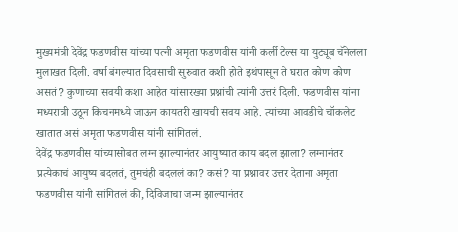मुख्यमंत्री देवेंद्र फडणवीस यांच्या पत्नी अमृता फडणवीस यांनी कर्ली टेल्स या युट्यूब चॅनेलला मुलाखत दिली. वर्षा बंगल्यात दिवसाची सुरुवात कशी होते इथंपासून ते घरात कोण कोण असतं? कुणाच्या सवयी कशा आहेत यांसारख्या प्रश्नांची त्यांनी उत्तरं दिली. फडणवीस यांना मध्यरात्री उठून किचनमध्ये जाऊन कायतरी खायची सवय आहे. त्यांच्या आवडीचे चॉकलेट खातात असं अमृता फडणवीस यांनी सांगितलं.
देवेंद्र फडणवीस यांच्यासोबत लग्न झाल्यानंतर आयुष्यात काय बदल झाला? लग्नानंतर प्रत्येकाचं आयुष्य बदलतं, तुमचंही बदललं का? कसं? या प्रश्नावर उत्तर देताना अमृता फडणवीस यांनी सांगितलं की, दिविजाचा जन्म झाल्यानंतर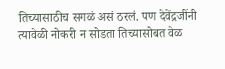तिच्यासाठीच सगळं असं ठरलं. पण देवेंद्रजींनी त्यावेळी नोकरी न सोडता तिच्यासोबत वेळ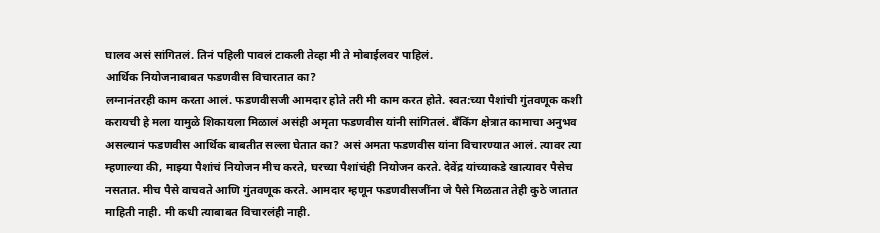घालव असं सांगितलं. तिनं पहिली पावलं टाकली तेव्हा मी ते मोबाईलवर पाहिलं.
आर्थिक नियोजनाबाबत फडणवीस विचारतात का?
लग्नानंतरही काम करता आलं. फडणवीसजी आमदार होते तरी मी काम करत होते. स्वत:च्या पैशांची गुंतवणूक कशी करायची हे मला यामुळे शिकायला मिळालं असंही अमृता फडणवीस यांनी सांगितलं. बँकिंग क्षेत्रात कामाचा अनुभव असल्यानं फडणवीस आर्थिक बाबतीत सल्ला घेतात का? असं अमता फडणवीस यांना विचारण्यात आलं. त्यावर त्या म्हणाल्या की, माझ्या पैशांचं नियोजन मीच करते, घरच्या पैशांचंही नियोजन करते. देवेंद्र यांच्याकडे खात्यावर पैसेच नसतात. मीच पैसे वाचवते आणि गुंतवणूक करते. आमदार म्हणून फडणवीसजींना जे पैसे मिळतात तेही कुठे जातात माहिती नाही. मी कधी त्याबाबत विचारलंही नाही.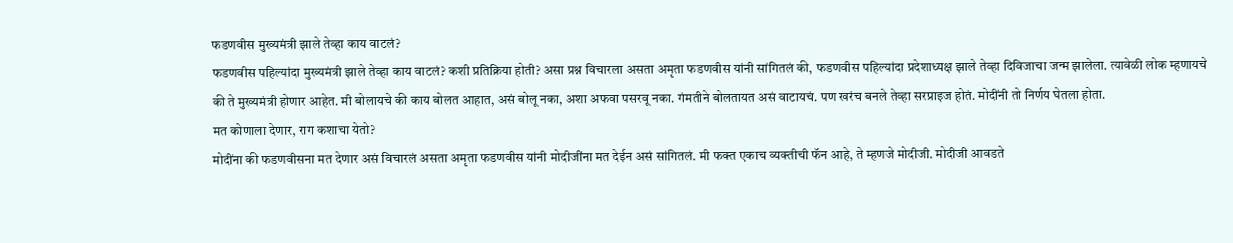फडणवीस मुख्यमंत्री झाले तेव्हा काय वाटलं?
फडणवीस पहिल्यांदा मुख्यमंत्री झाले तेव्हा काय वाटलं? कशी प्रतिक्रिया होती? असा प्रश्न विचारला असता अमृता फडणवीस यांनी सांगितलं की, फडणवीस पहिल्यांदा प्रदेशाध्यक्ष झाले तेव्हा दिविजाचा जन्म झालेला. त्यावेळी लोक म्हणायचे की ते मुख्यमंत्री होणार आहेत. मी बोलायचे की काय बोलत आहात, असं बोलू नका, अशा अफवा पसरवू नका. गंमतीने बोलतायत असं वाटायचं. पण खरंच बनले तेव्हा सरप्राइज होतं. मोदींनी तो निर्णय घेतला होता.
मत कोणाला देणार, राग कशाचा येतो?
मोदींना की फडणवीसना मत देणार असं विचारलं असता अमृता फडणवीस यांनी मोदीजींना मत देईन असं सांगितलं. मी फक्त एकाच व्यक्तीची फॅन आहे, ते म्हणजे मोदीजी. मोदीजी आवडते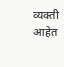व्यक्ती आहेत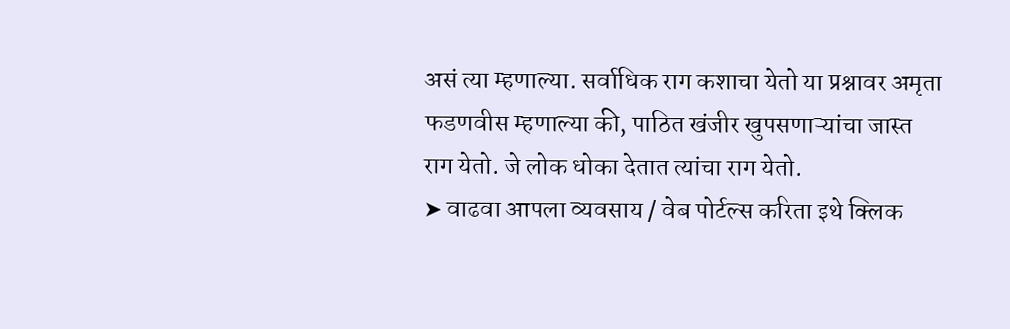असं त्या म्हणाल्या. सर्वाधिक राग कशाचा येतो या प्रश्नावर अमृता फडणवीस म्हणाल्या की, पाठित खंजीर खुपसणाऱ्यांचा जास्त राग येतो. जे लोक धोका देतात त्यांचा राग येतो.
➤ वाढवा आपला व्यवसाय / वेब पोर्टल्स करिता इथे क्लिक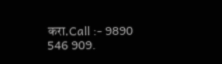करा.Call :- 9890 546 909.